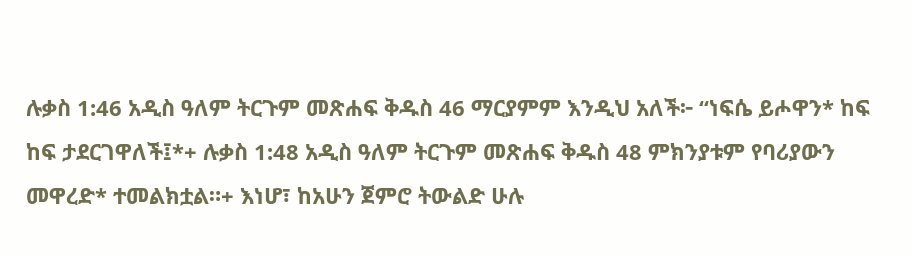ሉቃስ 1:46 አዲስ ዓለም ትርጉም መጽሐፍ ቅዱስ 46 ማርያምም እንዲህ አለች፦ “ነፍሴ ይሖዋን* ከፍ ከፍ ታደርገዋለች፤*+ ሉቃስ 1:48 አዲስ ዓለም ትርጉም መጽሐፍ ቅዱስ 48 ምክንያቱም የባሪያውን መዋረድ* ተመልክቷል።+ እነሆ፣ ከአሁን ጀምሮ ትውልድ ሁሉ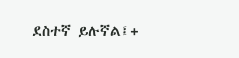ደስተኛ ይሉኛል፤+